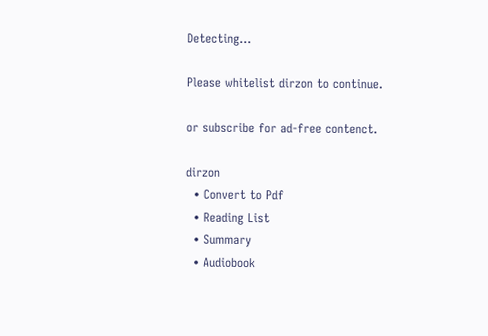Detecting...

Please whitelist dirzon to continue.

or subscribe for ad-free contenct.

dirzon
  • Convert to Pdf
  • Reading List
  • Summary
  • Audiobook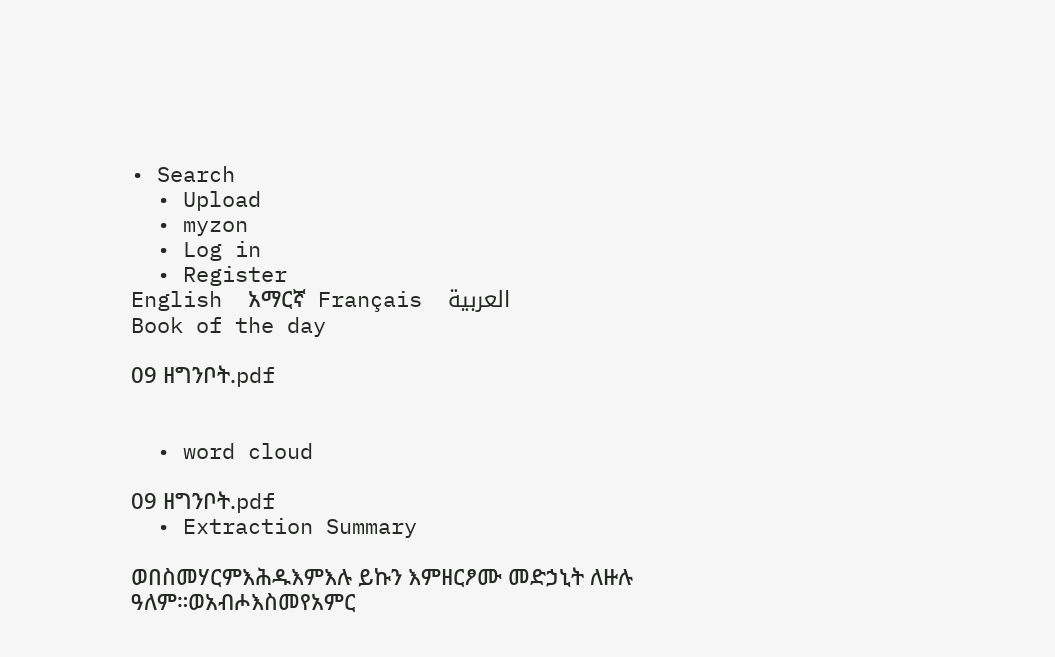• Search
  • Upload
  • myzon
  • Log in
  • Register
English  አማርኛ  Français  العربية
Book of the day

09 ዘግንቦት.pdf


  • word cloud

09 ዘግንቦት.pdf
  • Extraction Summary

ወበስመሃርምእሕዱእምእሉ ይኩን እምዘርፆሙ መድኃኒት ለዙሉ ዓለም።ወአብሖእስመየአምር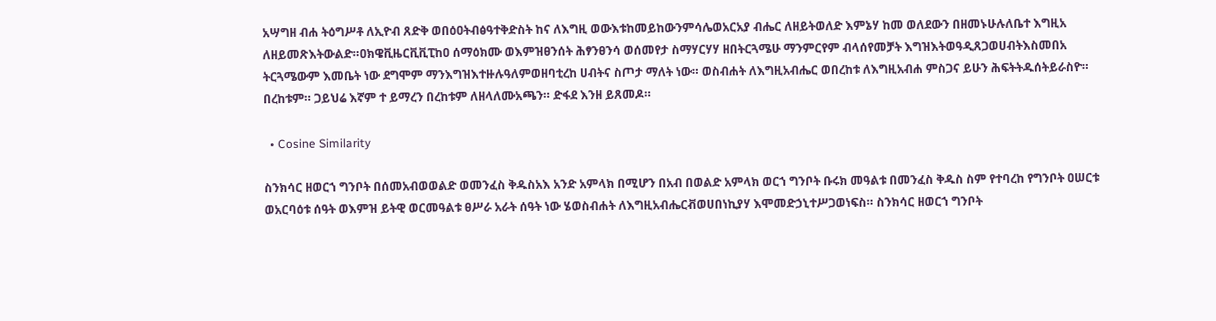አሣግዘ ብሐ ትዕግሥቶ ለኢዮብ ጸድቅ ወበዕዐትብፅዓተቅድስት ከና ለእግዚ ወውእቱከመይከውንምሳሌወአርአያ ብሔር ለዘይትወለድ እምኔሃ ከመ ወለደውን በዘመኑሁሉለቤተ እግዚአ ለዘይመጽእትውልድ።ዐክዌቪዜርቪቪፒከዐ ሰማዕክሙ ወእምዝፀንሰት ሕፃንፀንሳ ወሰመየታ ስማሃርሃሃ ዘበትርጓሜሁ ማንምርየም ብላሰየመቻት እግዝእትወዓዲጸጋወሀብትእስመበአ ትርጓሜውም እመቤት ነው ደግሞም ማንእግዝእተዙሉዓለምወዘባቲረከ ሀብትና ስጦታ ማለት ነው። ወስብሐት ለእግዚአብሔር ወበረከቱ ለእግዚአብሐ ምስጋና ይሁን ሕፍትትዱሰትይራስዮ። በረከቱም። ጋይህሬ እኛም ተ ይማረን በረከቱም ለዘላለሙአጫን። ድፋደ እንዘ ይጸመዶ።

  • Cosine Similarity

ስንክሳር ዘወርኀ ግንቦት በሰመአብወወልድ ወመንፈስ ቅዱስአእ አንድ አምላክ በሚሆን በአብ በወልድ አምላክ ወርኀ ግንቦት ቡሩክ መዓልቱ በመንፈስ ቅዱስ ስም የተባረከ የግንቦት ዐሠርቱ ወአርባዕቱ ሰዓት ወእምዝ ይትዊ ወርመዓልቱ ፀሥራ አራት ሰዓት ነው ሄወስብሐት ለእግዚአብሔርቭወሀበነኪያሃ እሞመድኃኒተሥጋወነፍስ። ስንክሳር ዘወርኀ ግንቦት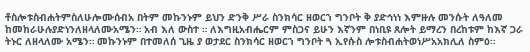ቶስሎቱስብሐትምስለሁሎሙሰብአ በትም መኩንኑም ይህን ድንቅ ሥራ ስንክሳር ዘወርኀ ግንቦት ቅ ያድኅነነ እምዙሉ መንሱት ለዓለመ ከመከራሁሉያድነንለዘላለሙአሜን። አብ እለ ውስተ ። ለእግዚአብሔርም ምስጋና ይሁን እኛንም በነቢዩ ጸሎት ይማረን በረከቱም ከእኛ ጋራ ትኑር ለዘላለሙ አሜን። መኩንኑም በተመለሰ ጊዜ ያ ወታደር ስንክሳር ዘወርኀ ግንቦት ጓ ኢየሱስ ሎቱስብሐትወነሥአአክሊለ ስምዕ።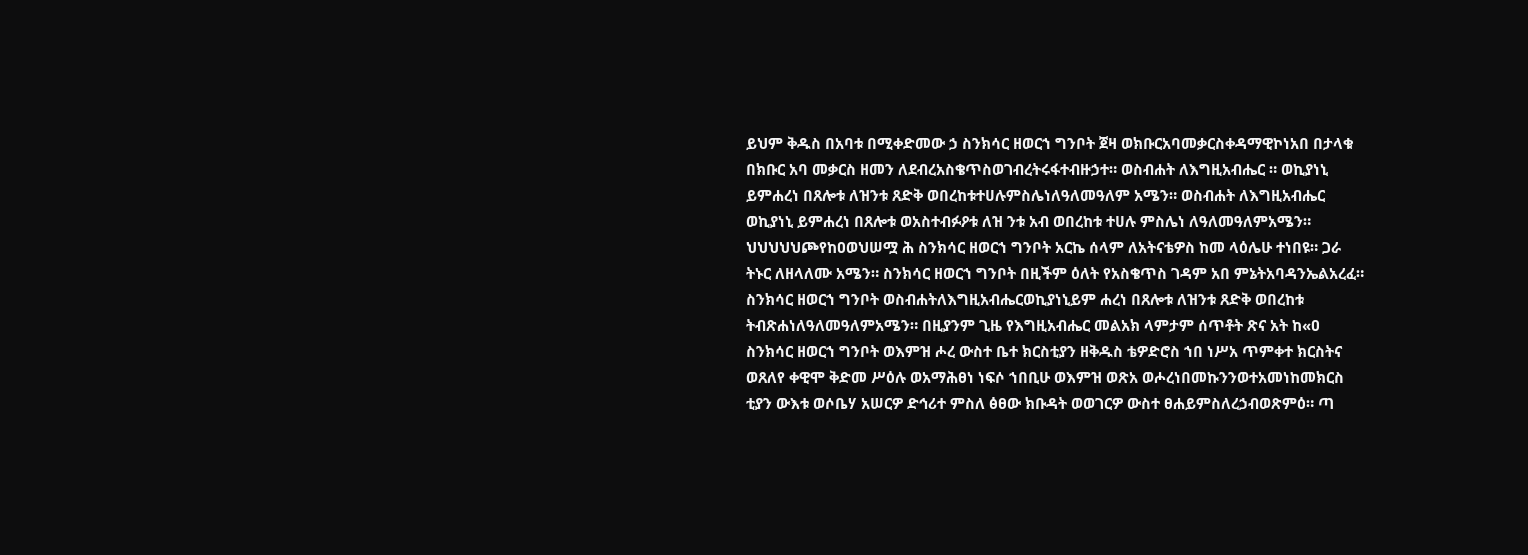ይህም ቅዱስ በአባቱ በሚቀድመው ኃ ስንክሳር ዘወርኀ ግንቦት ጀዛ ወክቡርአባመቃርስቀዳማዊኮነአበ በታላቁ በክቡር አባ መቃርስ ዘመን ለደብረአስቄጥስወገብረትሩፋተብዙኃተ። ወስብሐት ለእግዚአብሔር ። ወኪያነኒ ይምሐረነ በጸሎቱ ለዝንቱ ጸድቅ ወበረከቱተሀሉምስሌነለዓለመዓለም አሜን። ወስብሐት ለእግዚአብሔር ወኪያነኒ ይምሐረነ በጸሎቱ ወአስተብፉዖቱ ለዝ ንቱ አብ ወበረከቱ ተሀሉ ምስሌነ ለዓለመዓለምአሜን። ህህህህህጮየከዐወህሠሟ ሕ ስንክሳር ዘወርኀ ግንቦት አርኬ ሰላም ለአትናቴዎስ ከመ ላዕሌሁ ተነበዩ። ጋራ ትኑር ለዘላለሙ አሜን። ስንክሳር ዘወርኀ ግንቦት በዚችም ዕለት የአስቄጥስ ገዳም አበ ምኔትአባዳንኤልአረፈ። ስንክሳር ዘወርኀ ግንቦት ወስብሐትለእግዚአብሔርወኪያነኒይም ሐረነ በጸሎቱ ለዝንቱ ጸድቅ ወበረከቱ ትብጽሐነለዓለመዓለምአሜን። በዚያንም ጊዜ የእግዚአብሔር መልአክ ላምታም ሰጥቶት ጽና አት ከ«ዐ ስንክሳር ዘወርኀ ግንቦት ወእምዝ ሖረ ውስተ ቤተ ክርስቲያን ዘቅዱስ ቴዎድሮስ ኀበ ነሥአ ጥምቀተ ክርስትና ወጸለየ ቀዊሞ ቅድመ ሥዕሉ ወአማሕፀነ ነፍሶ ኀበቢሁ ወእምዝ ወጽአ ወሖረነበመኩንንወተአመነከመክርስ ቲያን ውእቱ ወሶቤሃ አሠርዎ ድኅሪተ ምስለ ፅፀው ክቡዳት ወወገርዎ ውስተ ፀሐይምስለረኃብወጽምዕ። ጣ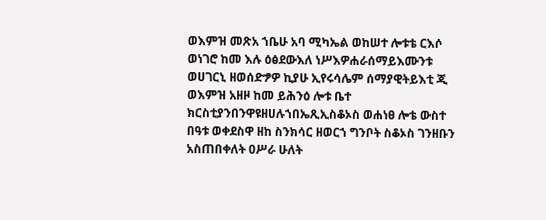ወእምዝ መጽአ ኀቤሁ አባ ሚካኤል ወከሠተ ሎቱቴ ርእሶ ወነገሮ ከመ እሉ ዕፅደውእለ ነሥእዎሐራሰማይእሙንቱ ወሀገርኒ ዘወሰድፇዎ ኪያሁ ኢየሩሳሌም ሰማያዊትይእቲ ጂ ወእምዝ አዘዞ ከመ ይሕንዕ ሎቱ ቤተ ክርስቲያንበንዋዩዘሀሉኀበኤጺኢስቆኦስ ወሐነፀ ሎቴ ውስተ በዓቱ ወቀደስዋ ዘከ ስንክሳር ዘወርኀ ግንቦት ስቆኦስ ገንዘቡን አስጠበቀለት ዐሥራ ሁለት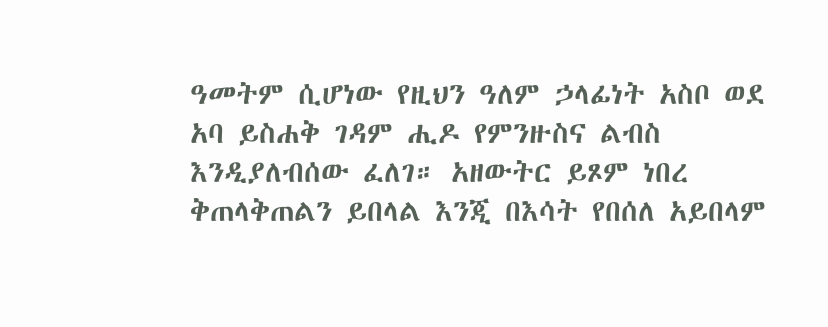ዓመትም ሲሆነው የዚህን ዓለም ኃላፊነት አስቦ ወደ አባ ይስሐቅ ገዳም ሒዶ የምንዙስና ልብስ እንዲያለብሰው ፈለገ። አዘውትር ይጾም ነበረ ቅጠላቅጠልን ይበላል እንጂ በእሳት የበሰለ አይበላም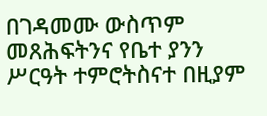በገዳመሙ ውስጥም መጸሕፍትንና የቤተ ያንን ሥርዓት ተምሮትስናተ በዚያም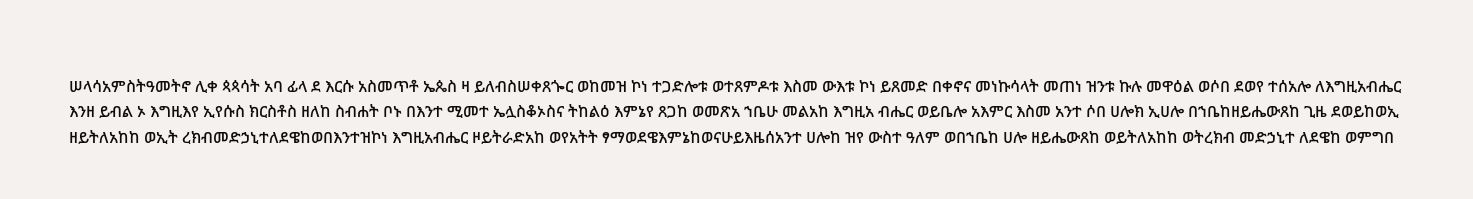ሠላሳአምስትዓመትኖ ሊቀ ጳጳሳት አባ ፊላ ደ እርሱ አስመጥቶ ኤጴስ ዛ ይለብስሠቀጸጐር ወከመዝ ኮነ ተጋድሎቱ ወተጸምዶቱ እስመ ውእቱ ኮነ ይጸመድ በቀኖና መነኩሳላት መጠነ ዝንቱ ኩሉ መዋዕል ወሶበ ደወየ ተሰአሎ ለእግዚአብሔር እንዘ ይብል ኦ እግዚእየ ኢየሱስ ክርስቶስ ዘለከ ስብሐት ቦኑ በእንተ ሚመተ ኤሏስቆኦስና ትከልዕ እምኔየ ጸጋከ ወመጽአ ኀቤሁ መልአከ እግዚአ ብሔር ወይቤሎ አእምር እስመ አንተ ሶበ ሀሎክ ኢሀሎ በኀቤከዘይሔውጸከ ጊዜ ደወይከወኢ ዘይትለአከከ ወኢት ረክብመድኃኒተለደዌከወበእንተዝኮነ እግዚአብሔር ዞይትራድአከ ወየአትት ፃማወደዌእምኔከወናሁይእዜሰአንተ ሀሎከ ዝየ ውስተ ዓለም ወበኀቤከ ሀሎ ዘይሔውጸከ ወይትለአከከ ወትረክብ መድኃኒተ ለደዌከ ወምግበ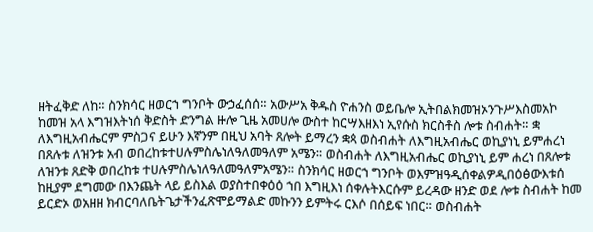ዘትፈቅድ ለከ። ስንክሳር ዘወርኀ ግንቦት ውኃፈሰሰ። አውሥአ ቅዱስ ዮሐንስ ወይቤሎ ኢትበልክመዝኦንጉሥእስመአኮ ከመዝ አላ እግዝእትነሰ ቅድስት ድንግል ዙሎ ጊዜ አመሀሎ ውስተ ከርሣእዘእነ ኢየሱስ ክርስቶስ ሎቱ ስብሐት። ቋ ለእግዚአብሔርም ምስጋና ይሁን እኛንም በዚህ አባት ጸሎት ይማረን ቋጳ ወስብሐት ለእግዚአብሔር ወኪያነኒ ይምሐረነ በጸሉቱ ለዝንቱ አብ ወበረከቱተሀሉምስሌነለዓለመዓለም አሜን። ወስብሐት ለእግዚአብሔር ወኪያነኒ ይም ሐረነ በጸሎቱ ለዝንቱ ጸድቅ ወበረከቱ ተሀሉምስሌነለዓለመዓለምአሜን። ስንክሳር ዘወርኀ ግንቦት ወእምዝዓዲሰቀልዎዲበዕፅውእቱሰ ከዚያም ደግመው በእንጨት ላይ ይስእል ወያስተበቀዕዕ ኀበ እግዚእነ ሰቀሉትእርሱም ይረዳው ዘንድ ወደ ሎቱ ስብሐት ከመ ይርድኦ ወአዘዘ ክብርባለቤትጌታችንፈጽሞይማልድ መኩንን ይምትሩ ርእሶ በሰይፍ ነበር። ወስብሐት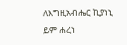ለእግዚአብሔር ኪያነኒ ይም ሐረነ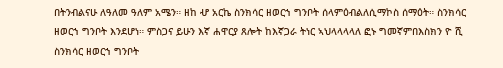በትንብልናሁ ለዓለመ ዓለም አሜን። ዘከ ሇ አርኬ ስንክሳር ዘወርኀ ግንቦት ሰላምዕብልለሲማኮስ ሰማዕት። ስንክሳር ዘወርኀ ግንቦት እንደሆነ። ምስጋና ይሁን እኛ ሐዋርያ ጸሎት ከእኛጋራ ትነር ኣህላላላላለ ፎኑ ግመኛምበእስክን ዮ ሺ ስንክሳር ዘወርኀ ግንቦት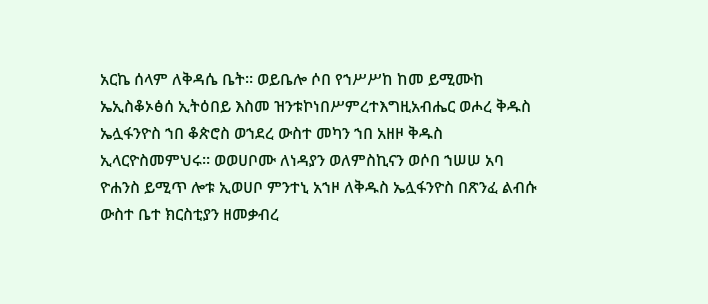አርኬ ሰላም ለቅዳሴ ቤት። ወይቤሎ ሶበ የኀሥሥከ ከመ ይሚሙከ ኤኢስቆኦፅሰ ኢትዕበይ እስመ ዝንቱኮነበሥምረተእግዚአብሔር ወሖረ ቅዱስ ኤሏፋንዮስ ኀበ ቆጵሮስ ወኀደረ ውስተ መካን ኀበ አዘዞ ቅዱስ ኢላርዮስመምህሩ። ወወሀቦሙ ለነዳያን ወለምስኪናን ወሶበ ኀሠሠ አባ ዮሐንስ ይሚጥ ሎቱ ኢወሀቦ ምንተኒ አኀዞ ለቅዱስ ኤሏፋንዮስ በጽንፈ ልብሱ ውስተ ቤተ ክርስቲያን ዘመቃብረ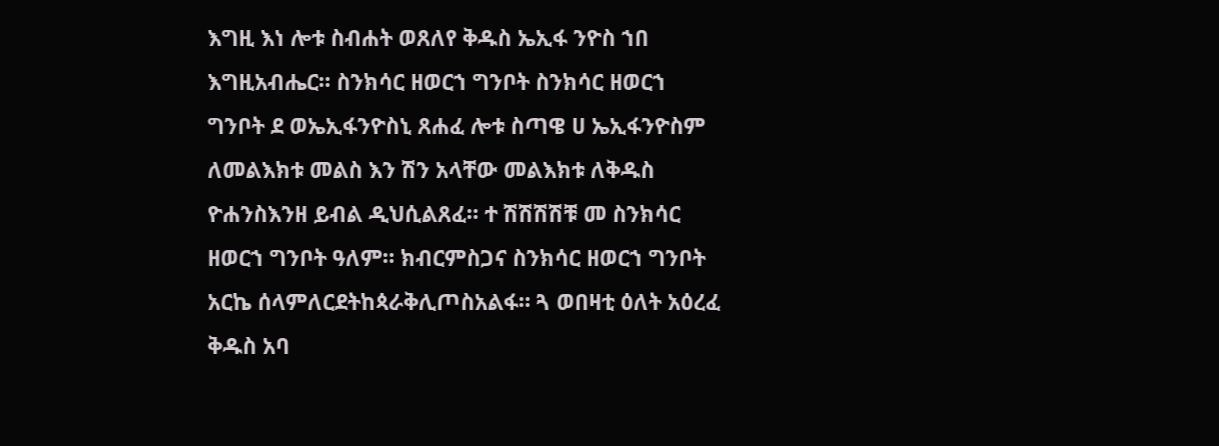እግዚ እነ ሎቱ ስብሐት ወጸለየ ቅዱስ ኤኢፋ ንዮስ ኀበ እግዚአብሔር። ስንክሳር ዘወርኀ ግንቦት ስንክሳር ዘወርኀ ግንቦት ደ ወኤኢፋንዮስኒ ጸሐፈ ሎቱ ስጣዌ ሀ ኤኢፋንዮስም ለመልእክቱ መልስ እን ሽን አላቸው መልእክቱ ለቅዱስ ዮሐንስእንዘ ይብል ዲህሲልጸፈ። ተ ሽሽሽሽቹ መ ስንክሳር ዘወርኀ ግንቦት ዓለም። ክብርምስጋና ስንክሳር ዘወርኀ ግንቦት አርኬ ሰላምለርደትከጳራቅሊጦስአልፋ። ጓ ወበዛቲ ዕለት አዕረፈ ቅዱስ አባ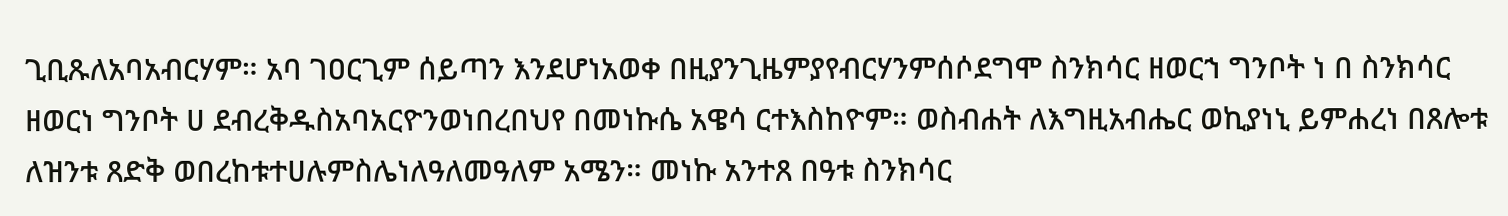ጊቢጹለአባአብርሃም። አባ ገዐርጊም ሰይጣን እንደሆነአወቀ በዚያንጊዜምያየብርሃንምሰሶደግሞ ስንክሳር ዘወርኀ ግንቦት ነ በ ስንክሳር ዘወርነ ግንቦት ሀ ደብረቅዱስአባአርዮንወነበረበህየ በመነኩሴ አዌሳ ርተእስከዮም። ወስብሐት ለእግዚአብሔር ወኪያነኒ ይምሐረነ በጸሎቱ ለዝንቱ ጸድቅ ወበረከቱተሀሉምስሌነለዓለመዓለም አሜን። መነኩ አንተጸ በዓቱ ስንክሳር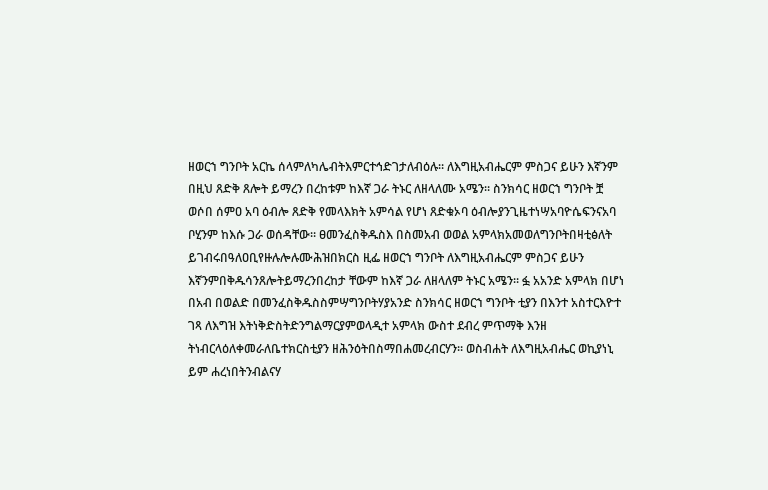ዘወርኀ ግንቦት አርኬ ሰላምለካሌብትእምርተኅድገታለብዕሉ። ለእግዚአብሔርም ምስጋና ይሁን እኛንም በዚህ ጸድቅ ጸሎት ይማረን በረከቱም ከእኛ ጋራ ትኑር ለዘላለሙ አሜን። ስንክሳር ዘወርኀ ግንቦት ቿ ወሶበ ሰምዐ አባ ዕብሎ ጸድቅ የመላእክት አምሳል የሆነ ጸድቁኦባ ዕብሎያንጊዜተነሣአባዮሴፍንናአባ ቦሂንም ከእሱ ጋራ ወሰዳቸው። ፀመንፈስቅዱስእ በስመአብ ወወል አምላክአመወለግንቦትበዛቲፅለት ይገብሩበዓለዐቢየዙሉሎሉሙሕዝበክርስ ዚፌ ዘወርኀ ግንቦት ለእግዚአብሔርም ምስጋና ይሁን እኛንምበቅዱሳንጸሎትይማረንበረከታ ቸውም ከእኛ ጋራ ለዘላለም ትኑር አሜን። ፏ አአንድ አምላክ በሆነ በአብ በወልድ በመንፈስቅዱስስምሣግንቦትሃያአንድ ስንክሳር ዘወርኀ ግንቦት ቲያን በእንተ አስተርእዮተ ገጻ ለእግዝ እትነቅድስትድንግልማርያምወላዲተ አምላክ ውስተ ደብረ ምጥማቅ እንዘ ትነብርላዕለቀመራለቤተክርስቲያን ዘሕንዕትበስማበሐመረብርሃን። ወስብሐት ለእግዚአብሔር ወኪያነኒ ይም ሐረነበትንብልናሃ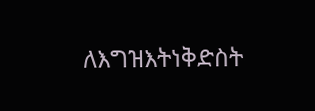ለእግዝእትነቅድስት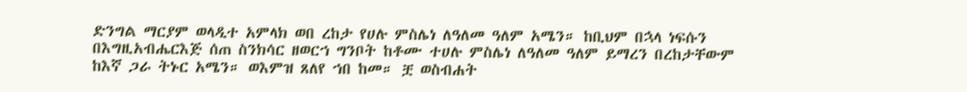ድንግል ማርያም ወላዲተ አምላክ ወበ ረከታ የሀሉ ምስሌነ ለዓለመ ዓለም አሜን። ከቢህም በኋላ ነፍሱን በእግዚአብሔርእጅ ሰጠ ስንክሳር ዘወርኀ ግንቦት ከቶሙ ተሀሉ ምስሌነ ለዓለመ ዓለም ይማረን በረከታቸውም ከእኛ ጋራ ትኑር አሜን። ወእምዝ ጸለየ ኀበ ከመ። ቿ ወስብሐት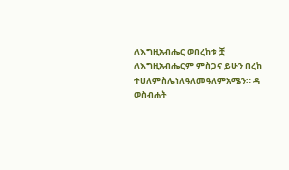ለእግዚአብሔር ወበረከቱ ቿ ለእግዚአብሔርም ምስጋና ይሁን በረከ ተሀለምስሌነለዓለመዓለምአሜን። ዳ ወስብሐት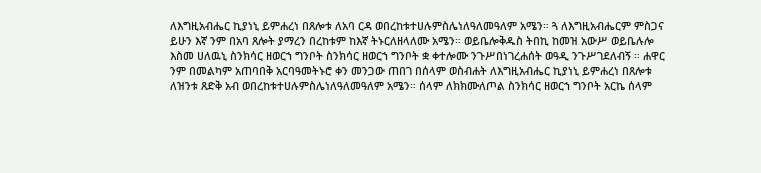ለእግዚአብሔር ኪያነኒ ይምሐረነ በጸሎቱ ለአባ ርዳ ወበረከቱተሀሉምስሌነለዓለመዓለም አሜን። ጓ ለእግዚአብሔርም ምስጋና ይሁን እኛ ንም በአባ ጸሎት ያማረን በረከቱም ከእኛ ትኑርለዘላለሙ አሜን። ወይቤሎቅዱስ ትበኪ ከመዝ አውሥ ወይቤሉሎ እስመ ሀለዉኒ ስንክሳር ዘወርኀ ግንቦት ስንክሳር ዘወርኀ ግንቦት ቋ ቀተሎሙ ንጉሥበነገረሐሰት ወዓዲ ንጉሥገደለብኝ ። ሐዋር ንም በመልካም አጠባበቅ አርባዓመትኑሮ ቀን መንጋው ጠበገ በሰላም ወስብሐት ለእግዚአብሔር ኪያነኒ ይምሐረነ በጸሎቱ ለዝንቱ ጸድቅ አብ ወበረከቱተሀሉምስሌነለዓለመዓለም አሜን። ሰላም ለክክሙለጦል ስንክሳር ዘወርኀ ግንቦት አርኬ ሰላም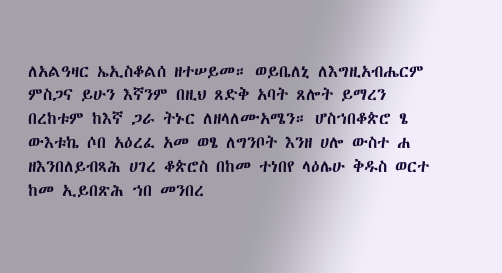ለአልዓዛር ኤኢስቆልሰ ዘተሠይመ። ወይቤለኒ ለእግዚአብሔርም ምስጋና ይሁን እኛንም በዚህ ጸድቅ አባት ጸሎት ይማረን በረከቱም ከእኛ ጋራ ትኑር ለዘላለሙአሜን። ሆስኀበቆጵሮ ፄ ውእቱኬ ሶበ አዕረፈ አመ ወፄ ለግንቦት እንዘ ሀሎ ውስተ ሐ ዘእንበለይብጻሕ ሀገረ ቆጵሮስ በከመ ተነበየ ላዕሌሁ ቅዱስ ወርተ ከመ ኢይበጽሕ ኀበ መንበረ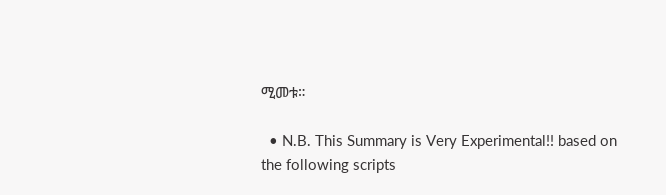ሚመቱ።

  • N.B. This Summary is Very Experimental!! based on the following scripts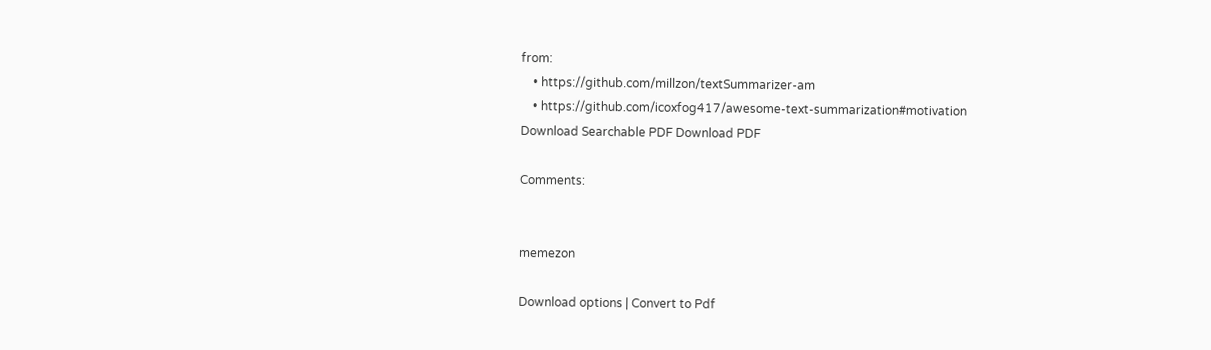from:
    • https://github.com/millzon/textSummarizer-am
    • https://github.com/icoxfog417/awesome-text-summarization#motivation
Download Searchable PDF Download PDF

Comments:


memezon

Download options | Convert to Pdf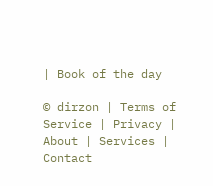| Book of the day

© dirzon | Terms of Service | Privacy | About | Services | Contact